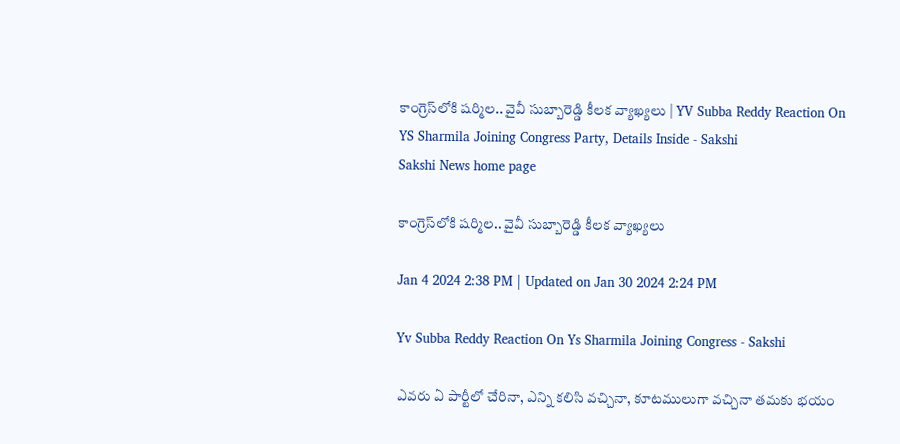కాంగ్రెస్‌లోకి షర్మిల.. వైవీ సుబ్బారెడ్డి కీలక వ్యాఖ్యలు | YV Subba Reddy Reaction On YS Sharmila Joining Congress Party, Details Inside - Sakshi
Sakshi News home page

కాంగ్రెస్‌లోకి షర్మిల.. వైవీ సుబ్బారెడ్డి కీలక వ్యాఖ్యలు

Jan 4 2024 2:38 PM | Updated on Jan 30 2024 2:24 PM

Yv Subba Reddy Reaction On Ys Sharmila Joining Congress - Sakshi

ఎవరు ఏ పార్టీలో చేరినా, ఎన్ని కలిసి వచ్చినా, కూటములుగా వచ్చినా తమకు భయం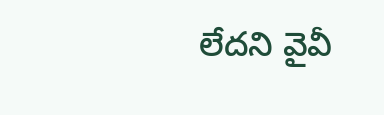లేదని వైవీ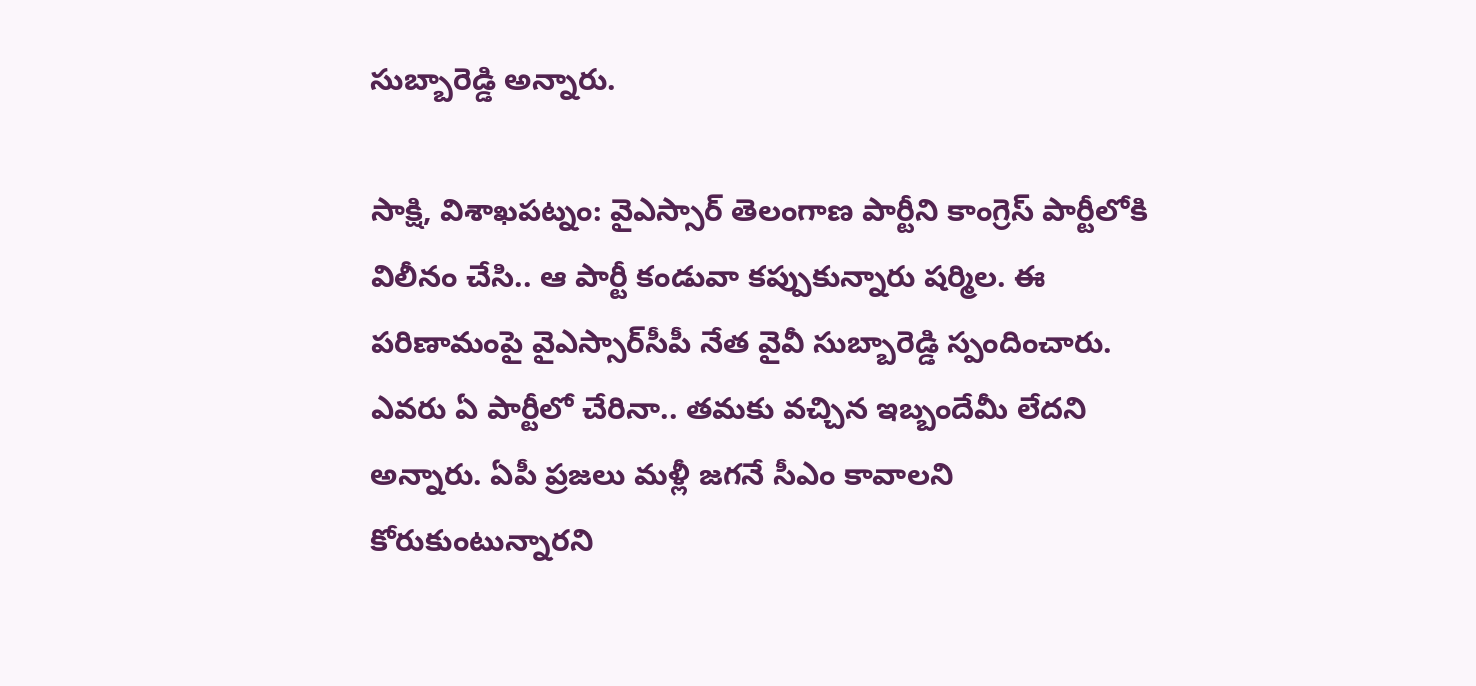సుబ్బారెడ్డి అన్నారు.

సాక్షి, విశాఖపట్నం: వైఎస్సార్‌ తెలంగాణ పార్టీని కాంగ్రెస్‌ పార్టీలోకి విలీనం చేసి.. ఆ పార్టీ కండువా కప్పుకున్నారు షర్మిల. ఈ పరిణామంపై వైఎస్సార్‌సీపీ నేత వైవీ సుబ్బారెడ్డి స్పందించారు. ఎవరు ఏ పార్టీలో చేరినా.. తమకు వచ్చిన ఇబ్బందేమీ లేదని అన్నారు. ఏపీ ప్రజలు మళ్లీ జగనే సీఎం కావాలని కోరుకుంటున్నారని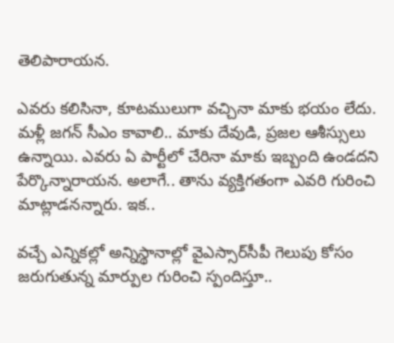తెలిపారాయన.

ఎవరు కలిసినా, కూటములుగా వచ్చినా మాకు భయం లేదు. మళ్లీ జగన్‌ సీఎం కావాలి.. మాకు దేవుడి, ప్రజల ఆశీస్సులు ఉన్నాయి. ఎవరు ఏ పార్టీలో చేరినా మాకు ఇబ్బంది ఉండదని పేర్కొన్నారాయన. అలాగే.. తాను వ్యక్తిగతంగా ఎవరి గురించి మాట్లాడనన్నారు. ఇక..

వచ్చే ఎన్నికల్లో అన్నిస్థానాల్లో వైఎస్సార్‌సీపీ గెలుపు కోసం జరుగుతున్న మార్పుల గురించి స్పందిస్తూ..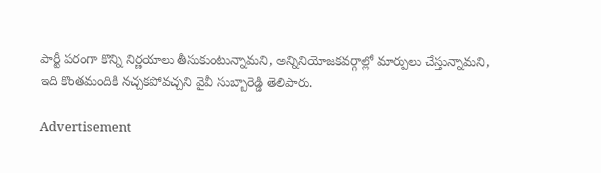పార్టీ పరంగా కొన్ని నిర్ణయాలు తీసుకుంటున్నామని, అన్నినియోజకవర్గాల్లో మార్పులు చేస్తున్నామని, ఇది కొంతమందికి నచ్చకపోవచ్చని వైవీ సుబ్బారెడ్డి తెలిపారు.

Advertisement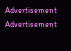Advertisement
Advertisement